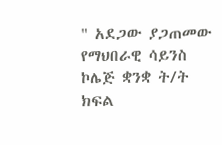" አደጋው ያጋጠመው የማህበራዊ ሳይንስ ኮሌጅ ቋንቋ ት/ት ክፍል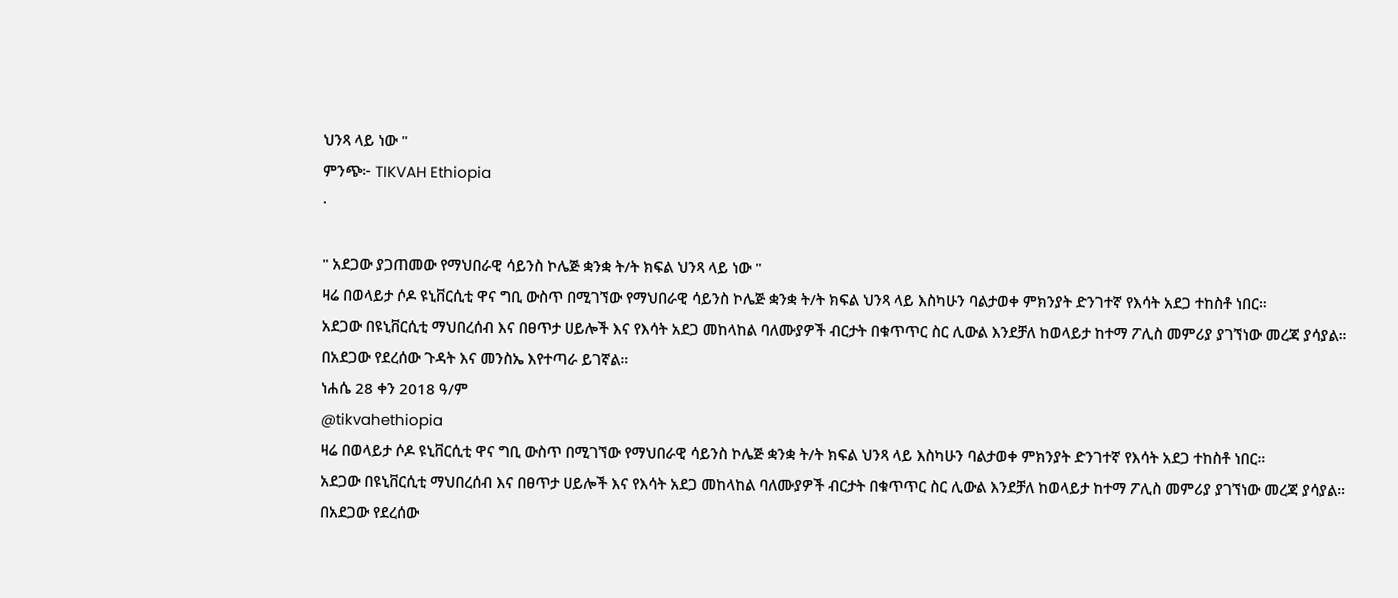ህንጻ ላይ ነው "
ምንጭ፦ TIKVAH Ethiopia
·

" አደጋው ያጋጠመው የማህበራዊ ሳይንስ ኮሌጅ ቋንቋ ት/ት ክፍል ህንጻ ላይ ነው "
ዛሬ በወላይታ ሶዶ ዩኒቨርሲቲ ዋና ግቢ ውስጥ በሚገኘው የማህበራዊ ሳይንስ ኮሌጅ ቋንቋ ት/ት ክፍል ህንጻ ላይ እስካሁን ባልታወቀ ምክንያት ድንገተኛ የእሳት አደጋ ተከስቶ ነበር።
አደጋው በዩኒቨርሲቲ ማህበረሰብ እና በፀጥታ ሀይሎች እና የእሳት አደጋ መከላከል ባለሙያዎች ብርታት በቁጥጥር ስር ሊውል እንደቻለ ከወላይታ ከተማ ፖሊስ መምሪያ ያገኘነው መረጃ ያሳያል።
በአደጋው የደረሰው ጉዳት እና መንስኤ እየተጣራ ይገኛል።
ነሐሴ 28 ቀን 2018 ዓ/ም
@tikvahethiopia
ዛሬ በወላይታ ሶዶ ዩኒቨርሲቲ ዋና ግቢ ውስጥ በሚገኘው የማህበራዊ ሳይንስ ኮሌጅ ቋንቋ ት/ት ክፍል ህንጻ ላይ እስካሁን ባልታወቀ ምክንያት ድንገተኛ የእሳት አደጋ ተከስቶ ነበር።
አደጋው በዩኒቨርሲቲ ማህበረሰብ እና በፀጥታ ሀይሎች እና የእሳት አደጋ መከላከል ባለሙያዎች ብርታት በቁጥጥር ስር ሊውል እንደቻለ ከወላይታ ከተማ ፖሊስ መምሪያ ያገኘነው መረጃ ያሳያል።
በአደጋው የደረሰው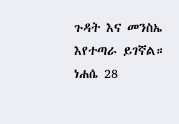ጉዳት እና መንስኤ እየተጣራ ይገኛል።
ነሐሴ 28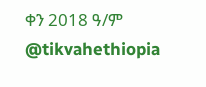ቀን 2018 ዓ/ም
@tikvahethiopia